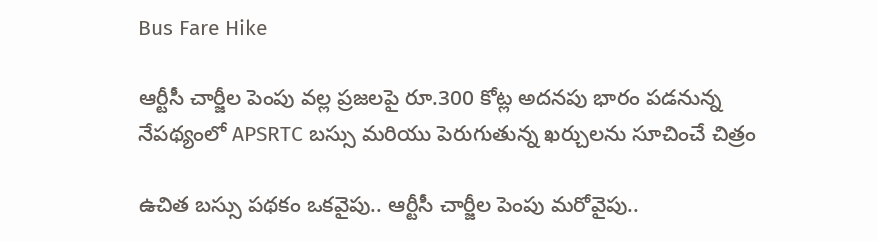Bus Fare Hike

ఆర్టీసీ చార్జీల పెంపు వల్ల ప్రజలపై రూ.300 కోట్ల అదనపు భారం పడనున్న నేపథ్యంలో APSRTC బస్సు మరియు పెరుగుతున్న ఖర్చులను సూచించే చిత్రం

ఉచిత బస్సు పథకం ఒకవైపు.. ఆర్టీసీ చార్జీల పెంపు మరోవైపు..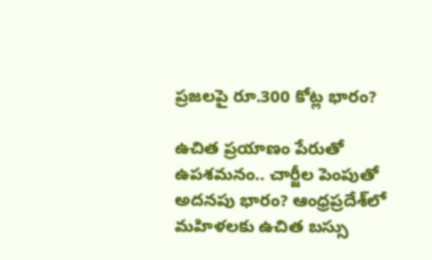ప్రజలపై రూ.300 కోట్ల భారం?

ఉచిత ప్రయాణం పేరుతో ఉపశమనం.. చార్జీల పెంపుతో అదనపు భారం? ఆంధ్రప్రదేశ్‌లో మహిళలకు ఉచిత బస్సు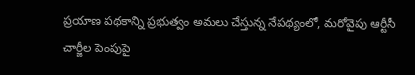ప్రయాణ పథకాన్ని ప్రభుత్వం అమలు చేస్తున్న నేపథ్యంలో, మరోవైపు ఆర్టీసీ చార్జీల పెంపుపై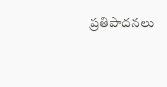ప్రతిపాదనలు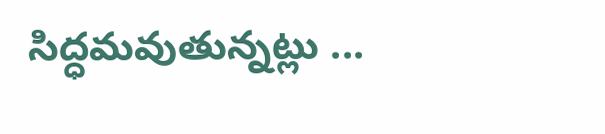సిద్ధమవుతున్నట్లు ...